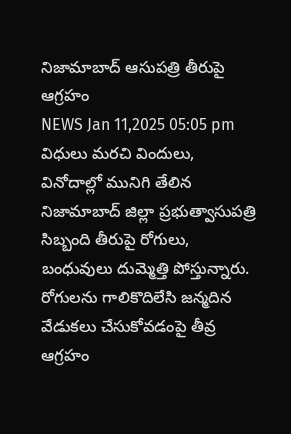నిజామాబాద్ ఆసుపత్రి తీరుపై ఆగ్రహం
NEWS Jan 11,2025 05:05 pm
విధులు మరచి విందులు, వినోదాల్లో మునిగి తేలిన నిజామాబాద్ జిల్లా ప్రభుత్వాసుపత్రి సిబ్బంది తీరుపై రోగులు, బంధువులు దుమ్మెత్తి పోస్తున్నారు. రోగులను గాలికొదిలేసి జన్మదిన వేడుకలు చేసుకోవడంపై తీవ్ర ఆగ్రహం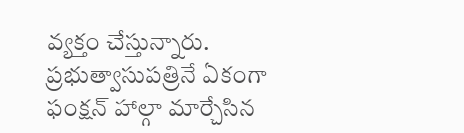వ్యక్తం చేస్తున్నారు. ప్రభుత్వాసుపత్రినే ఏకంగా ఫంక్షన్ హాల్గా మార్చేసిన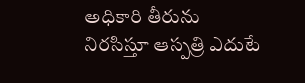అధికారి తీరును నిరసిస్తూ ఆస్పత్రి ఎదుటే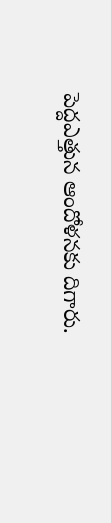పెద్దఎత్తున ఆందోళనకు దిగారు.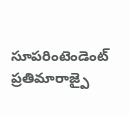సూపరింటెండెంట్ ప్రతిమారాజ్పై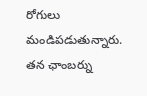రోగులు మండిపడుతున్నారు. తన ఛాంబర్ను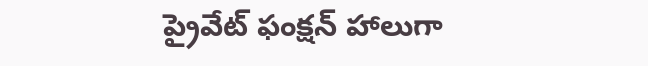ప్రైవేట్ ఫంక్షన్ హాలుగా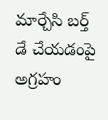మార్చేసి బర్త్ డే చేయడంపై అగ్రహం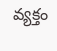వ్యక్తం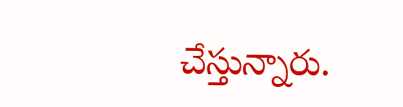చేస్తున్నారు.